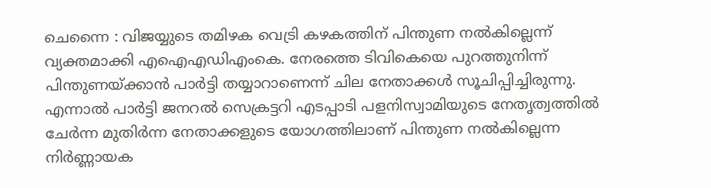ചെന്നൈ : വിജയ്യുടെ തമിഴക വെട്രി കഴകത്തിന് പിന്തുണ നൽകില്ലെന്ന് വ്യക്തമാക്കി എഐഎഡിഎംകെ. നേരത്തെ ടിവികെയെ പുറത്തുനിന്ന് പിന്തുണയ്ക്കാൻ പാർട്ടി തയ്യാറാണെന്ന് ചില നേതാക്കൾ സൂചിപ്പിച്ചിരുന്നു. എന്നാൽ പാർട്ടി ജനറൽ സെക്രട്ടറി എടപ്പാടി പളനിസ്വാമിയുടെ നേതൃത്വത്തിൽ ചേർന്ന മുതിർന്ന നേതാക്കളുടെ യോഗത്തിലാണ് പിന്തുണ നൽകില്ലെന്ന നിർണ്ണായക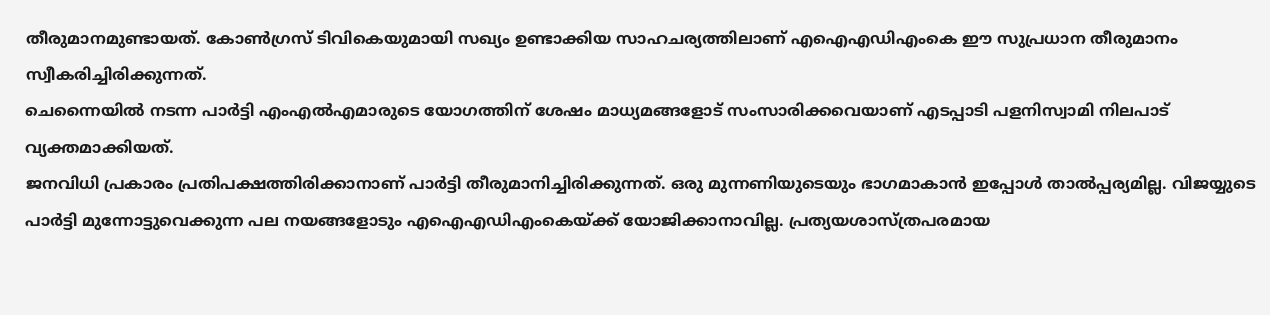തീരുമാനമുണ്ടായത്. കോൺഗ്രസ് ടിവികെയുമായി സഖ്യം ഉണ്ടാക്കിയ സാഹചര്യത്തിലാണ് എഐഎഡിഎംകെ ഈ സുപ്രധാന തീരുമാനം സ്വീകരിച്ചിരിക്കുന്നത്.
ചെന്നൈയിൽ നടന്ന പാർട്ടി എംഎൽഎമാരുടെ യോഗത്തിന് ശേഷം മാധ്യമങ്ങളോട് സംസാരിക്കവെയാണ് എടപ്പാടി പളനിസ്വാമി നിലപാട് വ്യക്തമാക്കിയത്.
ജനവിധി പ്രകാരം പ്രതിപക്ഷത്തിരിക്കാനാണ് പാർട്ടി തീരുമാനിച്ചിരിക്കുന്നത്. ഒരു മുന്നണിയുടെയും ഭാഗമാകാൻ ഇപ്പോൾ താൽപ്പര്യമില്ല. വിജയ്യുടെ പാർട്ടി മുന്നോട്ടുവെക്കുന്ന പല നയങ്ങളോടും എഐഎഡിഎംകെയ്ക്ക് യോജിക്കാനാവില്ല. പ്രത്യയശാസ്ത്രപരമായ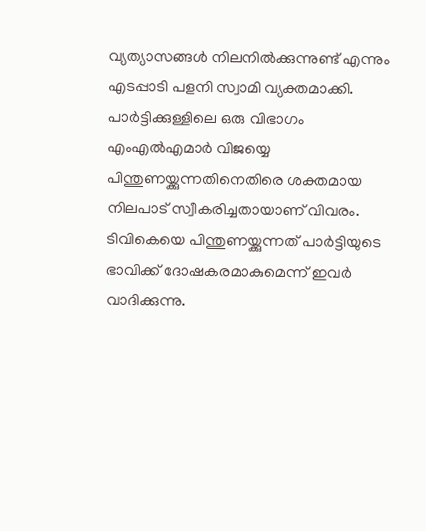വ്യത്യാസങ്ങൾ നിലനിൽക്കുന്നുണ്ട് എന്നും എടപ്പാടി പളനി സ്വാമി വ്യക്തമാക്കി.
പാർട്ടിക്കുള്ളിലെ ഒരു വിഭാഗം എംഎൽഎമാർ വിജയ്യെ പിന്തുണയ്ക്കുന്നതിനെതിരെ ശക്തമായ നിലപാട് സ്വീകരിച്ചതായാണ് വിവരം. ടിവികെയെ പിന്തുണയ്ക്കുന്നത് പാർട്ടിയുടെ ഭാവിക്ക് ദോഷകരമാകുമെന്ന് ഇവർ വാദിക്കുന്നു.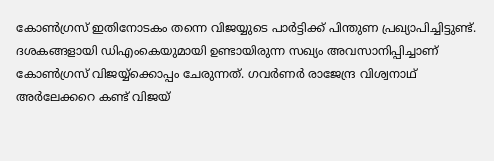കോൺഗ്രസ് ഇതിനോടകം തന്നെ വിജയ്യുടെ പാർട്ടിക്ക് പിന്തുണ പ്രഖ്യാപിച്ചിട്ടുണ്ട്. ദശകങ്ങളായി ഡിഎംകെയുമായി ഉണ്ടായിരുന്ന സഖ്യം അവസാനിപ്പിച്ചാണ് കോൺഗ്രസ് വിജയ്യ്ക്കൊപ്പം ചേരുന്നത്. ഗവർണർ രാജേന്ദ്ര വിശ്വനാഥ് അർലേക്കറെ കണ്ട് വിജയ്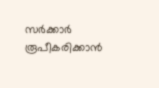സർക്കാർ രൂപീകരിക്കാൻ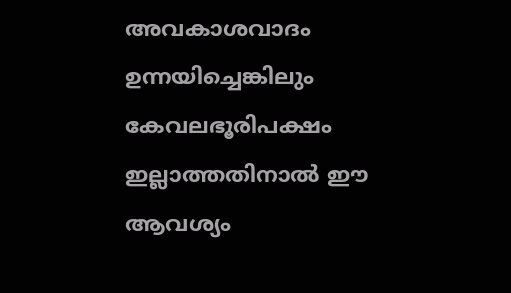അവകാശവാദം ഉന്നയിച്ചെങ്കിലും കേവലഭൂരിപക്ഷം ഇല്ലാത്തതിനാൽ ഈ ആവശ്യം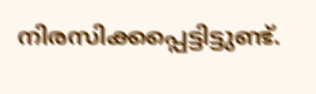നിരസിക്കപ്പെട്ടിട്ടുണ്ട്.